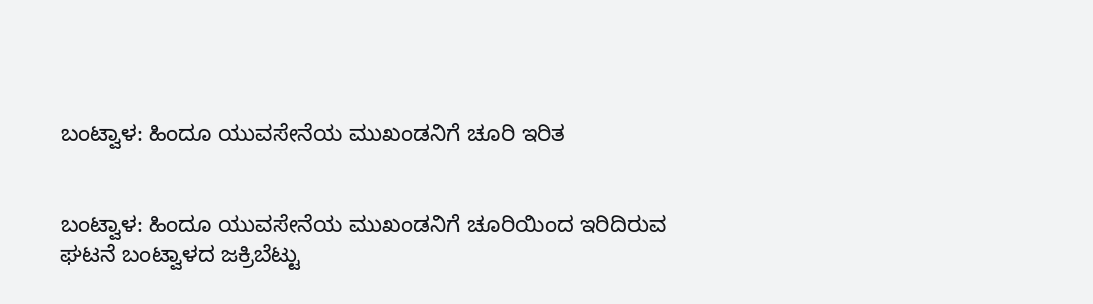ಬಂಟ್ವಾಳ: ಹಿಂದೂ ಯುವಸೇನೆಯ ಮುಖಂಡನಿಗೆ ಚೂರಿ ಇರಿತ


ಬಂಟ್ವಾಳ: ಹಿಂದೂ ಯುವಸೇನೆಯ ಮುಖಂಡನಿಗೆ ಚೂರಿಯಿಂದ ಇರಿದಿರುವ ಘಟನೆ ಬಂಟ್ವಾಳದ ಜಕ್ರಿಬೆಟ್ಟು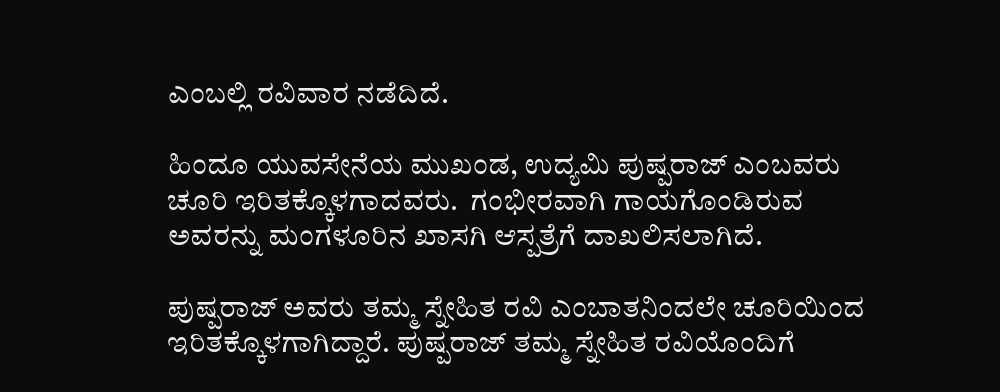ಎಂಬಲ್ಲಿ ರವಿವಾರ ನಡೆದಿದೆ.

ಹಿಂದೂ ಯುವಸೇನೆಯ ಮುಖಂಡ, ಉದ್ಯಮಿ ಪುಷ್ಪರಾಜ್ ಎಂಬವರು ಚೂರಿ ಇರಿತಕ್ಕೊಳಗಾದವರು.  ಗಂಭೀರವಾಗಿ ಗಾಯಗೊಂಡಿರುವ ಅವರನ್ನು ಮಂಗಳೂರಿನ ಖಾಸಗಿ ಆಸ್ಪತ್ರೆಗೆ ದಾಖಲಿಸಲಾಗಿದೆ.

ಪುಷ್ಪರಾಜ್ ಅವರು ತಮ್ಮ ಸ್ನೇಹಿತ ರವಿ ಎಂಬಾತನಿಂದಲೇ ಚೂರಿಯಿಂದ ಇರಿತಕ್ಕೊಳಗಾಗಿದ್ದಾರೆ. ಪುಷ್ಪರಾಜ್ ತಮ್ಮ ಸ್ನೇಹಿತ ರವಿಯೊಂದಿಗೆ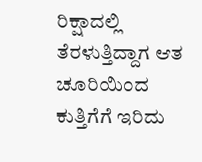ರಿಕ್ಷಾದಲ್ಲಿ ತೆರಳುತ್ತಿದ್ದಾಗ ಆತ ಚೂರಿಯಿಂದ ಕುತ್ತಿಗೆಗೆ ಇರಿದು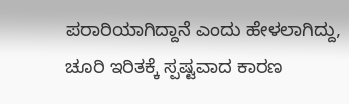ಪರಾರಿಯಾಗಿದ್ದಾನೆ ಎಂದು ಹೇಳಲಾಗಿದ್ದು, ಚೂರಿ ಇರಿತಕ್ಕೆ ಸ್ಪಷ್ಟವಾದ ಕಾರಣ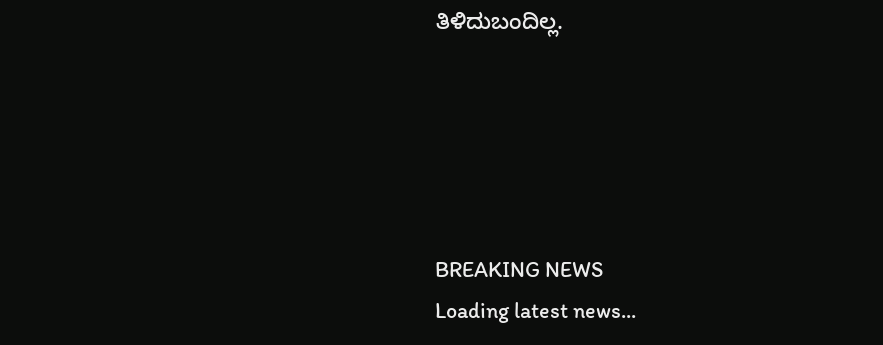ತಿಳಿದುಬಂದಿಲ್ಲ.





BREAKING NEWS
Loading latest news...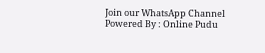Join our WhatsApp Channel Powered By : Online Pudu